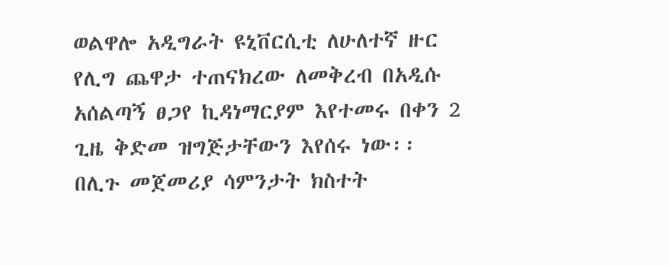ወልዋሎ አዲግራት ዩኒቨርሲቲ ለሁለተኛ ዙር የሊግ ጨዋታ ተጠናክረው ለመቅረብ በአዲሱ አሰልጣኝ ፀጋየ ኪዳነማርያም እየተመሩ በቀን 2 ጊዜ ቅድመ ዝግጅታቸውን እየሰሩ ነው፡፡
በሊጉ መጀመሪያ ሳምንታት ክስተት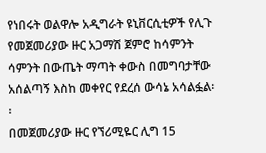የነበሩት ወልዋሎ አዲግራት ዩኒቨርሲቲዎች የሊጉ የመጀመሪያው ዙር አጋማሽ ጀምሮ ከሳምንት ሳምንት በውጤት ማጣት ቀውስ በመግባታቸው አሰልጣኝ እስከ መቀየር የደረሰ ውሳኔ አሳልፏል፡፡
በመጀመሪያው ዙር የኘሪሚዬር ሊግ 15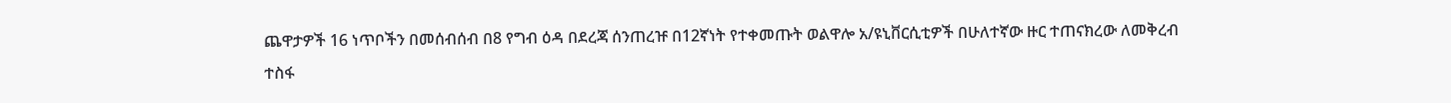ጨዋታዎች 16 ነጥቦችን በመሰብሰብ በ8 የግብ ዕዳ በደረጃ ሰንጠረዡ በ12ኛነት የተቀመጡት ወልዋሎ አ/ዩኒቨርሲቲዎች በሁለተኛው ዙር ተጠናክረው ለመቅረብ ተስፋ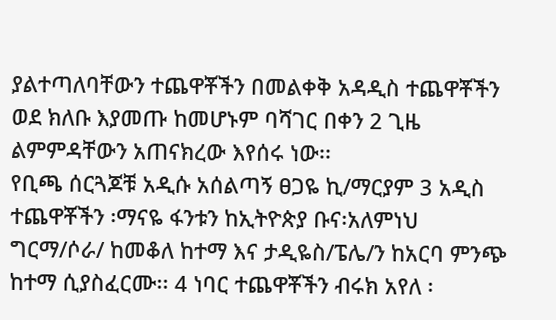ያልተጣለባቸውን ተጨዋቾችን በመልቀቅ አዳዲስ ተጨዋቾችን ወደ ክለቡ እያመጡ ከመሆኑም ባሻገር በቀን 2 ጊዜ ልምምዳቸውን አጠናክረው እየሰሩ ነው፡፡
የቢጫ ሰርጓጆቹ አዲሱ አሰልጣኝ ፀጋዬ ኪ/ማርያም 3 አዲስ ተጨዋቾችን ፡ማናዬ ፋንቱን ከኢትዮጵያ ቡና፡አለምነህ ግርማ/ሶራ/ ከመቆለ ከተማ እና ታዲዬስ/ፔሌ/ን ከአርባ ምንጭ ከተማ ሲያስፈርሙ፡፡ 4 ነባር ተጨዋቾችን ብሩክ አየለ ፡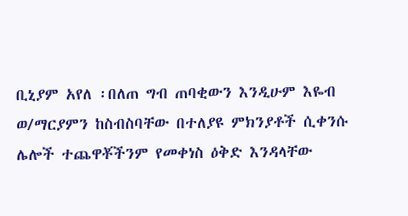ቢኒያም አየለ ፡በለጠ ግብ ጠባቂውን እንዲሁም እዬብ ወ/ማርያምን ከስብስባቸው በተለያዩ ምክንያቶች ሲቀንሱ ሌሎች ተጨዋቾችንም የመቀነስ ዕቅድ እንዳላቸው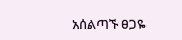አሰልጣኙ ፀጋዬ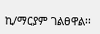ኪ/ማርያም ገልፀዋል፡፡